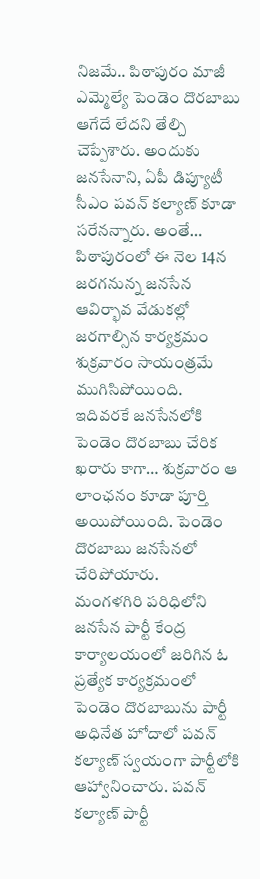నిజమే.. పిఠాపురం మాజీ ఎమ్మెల్యే పెండెం దొరబాబు ఆగేదే లేదని తేల్చి చెప్పేశారు. అందుకు జనసేనాని, ఏపీ డిప్యూటీ సీఎం పవన్ కల్యాణ్ కూడా సరేనన్నారు. అంతే… పిఠాపురంలో ఈ నెల 14న జరగనున్న జనసేన ఆవిర్భావ వేడుకల్లో జరగాల్సిన కార్యక్రమం శుక్రవారం సాయంత్రమే ముగిసిపోయింది. ఇదివరకే జనసేనలోకి పెండెం దొరబాబు చేరిక ఖరారు కాగా… శుక్రవారం ఆ లాంఛనం కూడా పూర్తి అయిపోయింది. పెండెం దొరబాబు జనసేనలో చేరిపోయారు.
మంగళగిరి పరిధిలోని జనసేన పార్టీ కేంద్ర కార్యాలయంలో జరిగిన ఓ ప్రత్యేక కార్యక్రమంలో పెండెం దొరబాబును పార్టీ అధినేత హోదాలో పవన్ కల్యాణ్ స్వయంగా పార్టీలోకి ఆహ్వానించారు. పవన్ కల్యాణ్ పార్టీ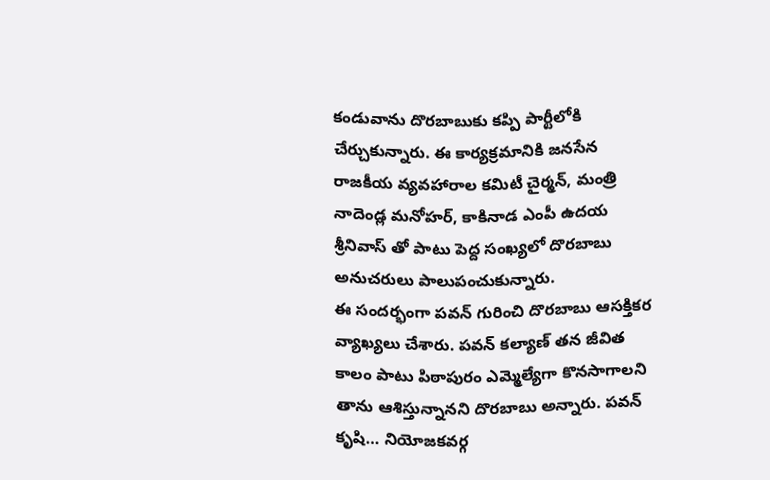కండువాను దొరబాబుకు కప్పి పార్టీలోకి చేర్చుకున్నారు. ఈ కార్యక్రమానికి జనసేన రాజకీయ వ్యవహారాల కమిటీ చైర్మన్, మంత్రి నాదెండ్ల మనోహర్, కాకినాడ ఎంపీ ఉదయ శ్రీనివాస్ తో పాటు పెద్ద సంఖ్యలో దొరబాబు అనుచరులు పాలుపంచుకున్నారు.
ఈ సందర్భంగా పవన్ గురించి దొరబాబు ఆసక్తికర వ్యాఖ్యలు చేశారు. పవన్ కల్యాణ్ తన జీవిత కాలం పాటు పిఠాపురం ఎమ్మెల్యేగా కొనసాగాలని తాను ఆశిస్తున్నానని దొరబాబు అన్నారు. పవన్ కృషి… నియోజకవర్గ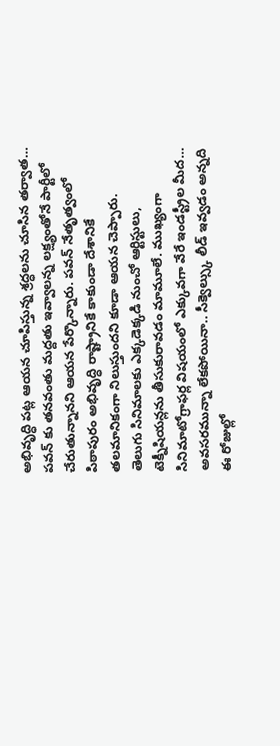అభివృద్ధి పట్ల ఆయన చూపిస్తున్న శ్రద్ధలను చూసిన తర్వాత… పవన్ కు తనవంతు మద్దతు ఇవ్వాలన్న లక్ష్యంతోనే పార్టీలో చేరుతున్నానని ఆయన పేర్కొన్నారు. పవన్ నేతృత్వంలో పిఠాపురం అభివృద్ధి రాష్ట్రానికే కాకుండా దేశానికే తలమానికంగా నిలుస్తుందని కూడా ఆయన చెప్పారు.
తెలుగు సినిమాలకు ఎక్కడెక్కడి నుంచో ఆర్టిస్టులు, టెక్నీషియన్లను తీసుకురావడం మామూలే. ముఖ్యంగా సినిమాటోగ్రాఫర్ల విషయంలో ఎక్కువగా వేరే ఇండస్ట్రీల మీద…
అవసరమున్నా లేకపోయినా.. సీక్వెల్స్కు లీడ్ ఇవ్వడం అన్నది ఈ రోజుల్లో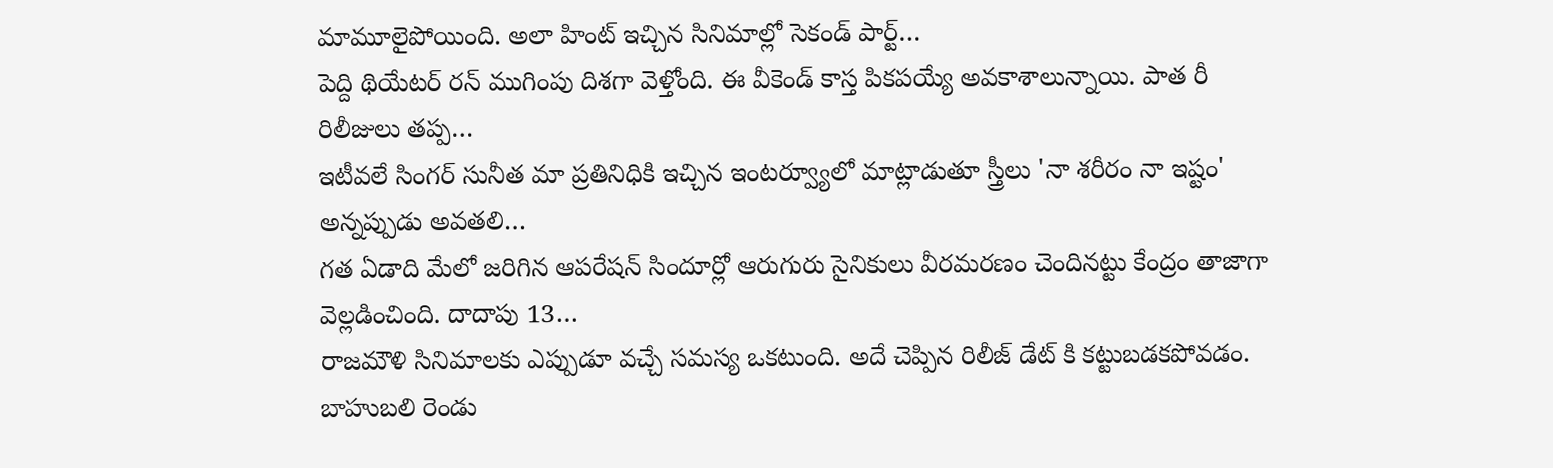మామూలైపోయింది. అలా హింట్ ఇచ్చిన సినిమాల్లో సెకండ్ పార్ట్…
పెద్ది థియేటర్ రన్ ముగింపు దిశగా వెళ్తోంది. ఈ వీకెండ్ కాస్త పికపయ్యే అవకాశాలున్నాయి. పాత రీ రిలీజులు తప్ప…
ఇటీవలే సింగర్ సునీత మా ప్రతినిధికి ఇచ్చిన ఇంటర్వ్యూలో మాట్లాడుతూ స్త్రీలు 'నా శరీరం నా ఇష్టం' అన్నప్పుడు అవతలి…
గత ఏడాది మేలో జరిగిన ఆపరేషన్ సిందూర్లో ఆరుగురు సైనికులు వీరమరణం చెందినట్టు కేంద్రం తాజాగా వెల్లడించింది. దాదాపు 13…
రాజమౌళి సినిమాలకు ఎప్పుడూ వచ్చే సమస్య ఒకటుంది. అదే చెప్పిన రిలీజ్ డేట్ కి కట్టుబడకపోవడం. బాహుబలి రెండు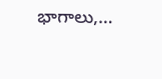భాగాలు,…